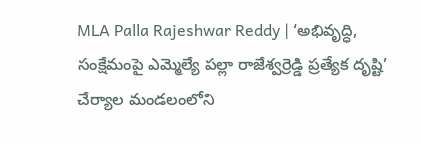MLA Palla Rajeshwar Reddy | ‘అభివృద్ధి, సంక్షేమంపై ఎమ్మెల్యే పల్లా రాజేశ్వర్రెడ్డి ప్రత్యేక దృష్టి’
చేర్యాల మండలంలోని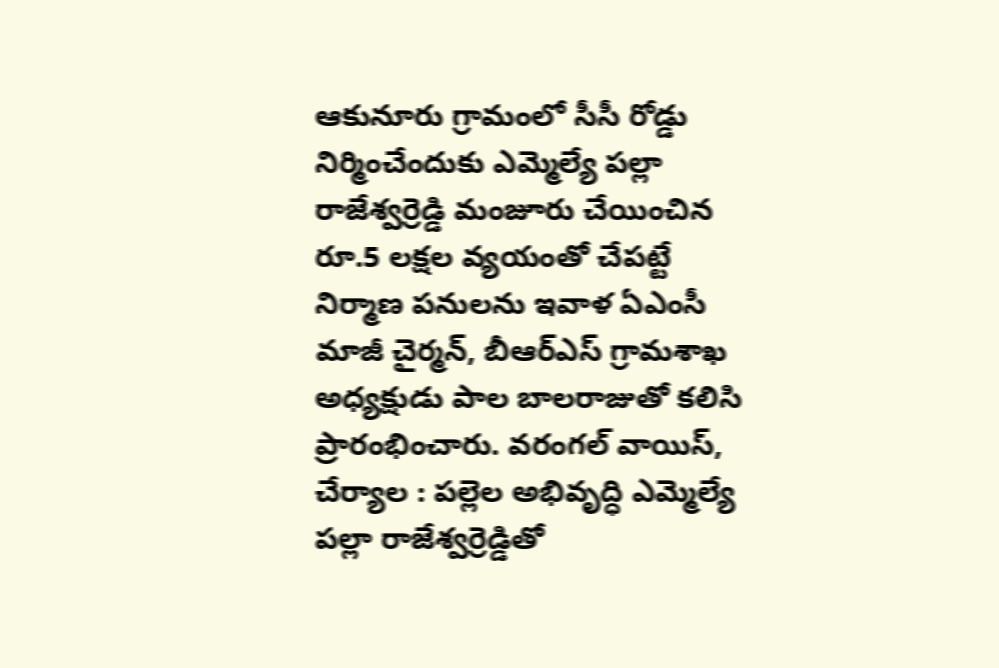ఆకునూరు గ్రామంలో సీసీ రోడ్డు నిర్మించేందుకు ఎమ్మెల్యే పల్లా రాజేశ్వర్రెడ్డి మంజూరు చేయించిన రూ.5 లక్షల వ్యయంతో చేపట్టే నిర్మాణ పనులను ఇవాళ ఏఎంసీ మాజీ చైర్మన్, బీఆర్ఎస్ గ్రామశాఖ అధ్యక్షుడు పాల బాలరాజుతో కలిసి ప్రారంభించారు. వరంగల్ వాయిస్, చేర్యాల : పల్లెల అభివృద్ధి ఎమ్మెల్యే పల్లా రాజేశ్వర్రెడ్డితో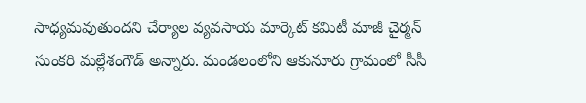సాధ్యమవుతుందని చేర్యాల వ్యవసాయ మార్కెట్ కమిటీ మాజీ చైర్మన్ సుంకరి మల్లేశంగౌడ్ అన్నారు. మండలంలోని ఆకునూరు గ్రామంలో సీసీ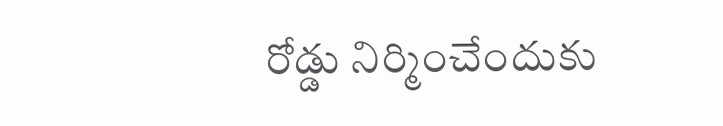రోడ్డు నిర్మించేందుకు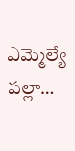ఎమ్మెల్యే పల్లా…